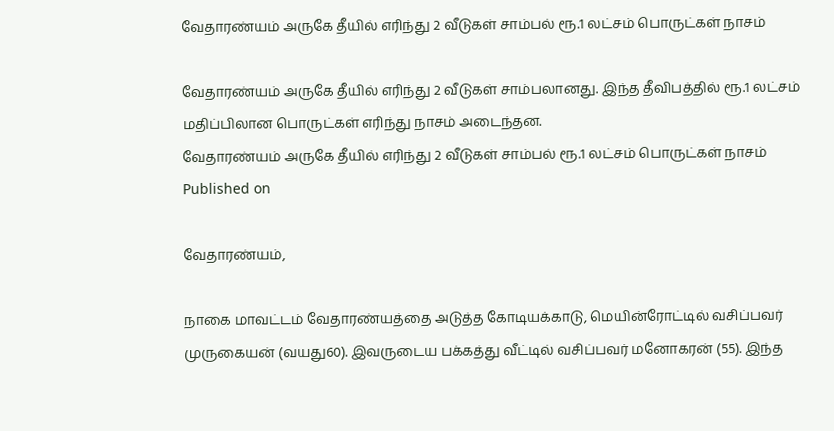வேதாரண்யம் அருகே தீயில் எரிந்து 2 வீடுகள் சாம்பல் ரூ.1 லட்சம் பொருட்கள் நாசம்

வேதாரண்யம் அருகே தீயில் எரிந்து 2 வீடுகள் சாம்பலானது. இந்த தீவிபத்தில் ரூ.1 லட்சம் மதிப்பிலான பொருட்கள் எரிந்து நாசம் அடைந்தன.
வேதாரண்யம் அருகே தீயில் எரிந்து 2 வீடுகள் சாம்பல் ரூ.1 லட்சம் பொருட்கள் நாசம்
Published on

வேதாரண்யம்,

நாகை மாவட்டம் வேதாரண்யத்தை அடுத்த கோடியக்காடு, மெயின்ரோட்டில் வசிப்பவர் முருகையன் (வயது60). இவருடைய பக்கத்து வீட்டில் வசிப்பவர் மனோகரன் (55). இந்த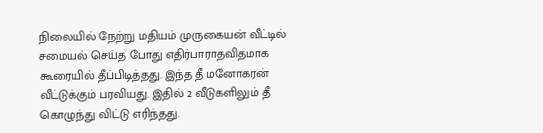நிலையில் நேற்று மதியம் முருகையன் வீட்டில் சமையல் செய்த போது எதிர்பாராதவிதமாக கூரையில் தீப்பிடித்தது. இந்த தீ மனோகரன் வீட்டுக்கும் பரவியது. இதில் 2 வீடுகளிலும் தீ கொழுந்து விட்டு எரிந்தது.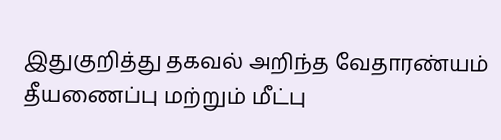இதுகுறித்து தகவல் அறிந்த வேதாரண்யம் தீயணைப்பு மற்றும் மீட்பு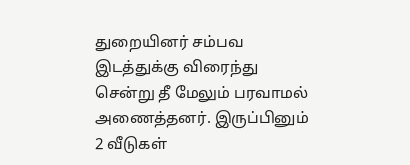துறையினர் சம்பவ இடத்துக்கு விரைந்து சென்று தீ மேலும் பரவாமல் அணைத்தனர். இருப்பினும் 2 வீடுகள்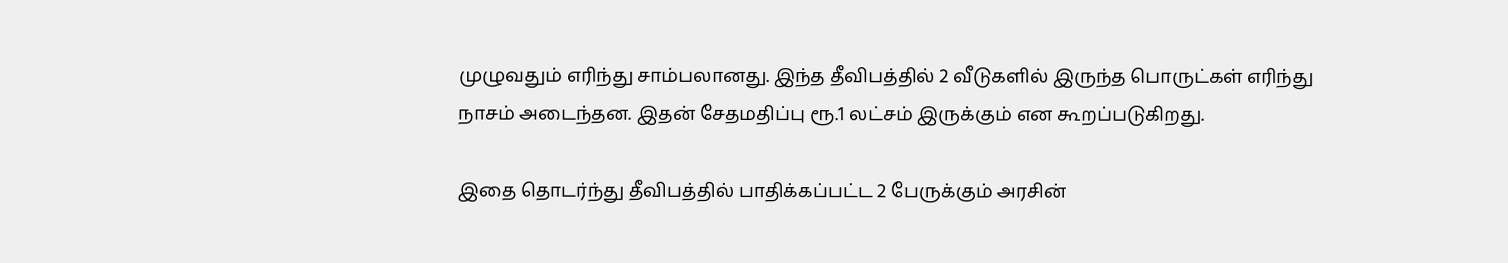முழுவதும் எரிந்து சாம்பலானது. இந்த தீவிபத்தில் 2 வீடுகளில் இருந்த பொருட்கள் எரிந்து நாசம் அடைந்தன. இதன் சேதமதிப்பு ரூ.1 லட்சம் இருக்கும் என கூறப்படுகிறது.

இதை தொடர்ந்து தீவிபத்தில் பாதிக்கப்பட்ட 2 பேருக்கும் அரசின்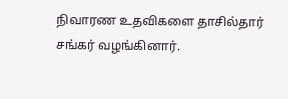நிவாரண உதவிகளை தாசில்தார் சங்கர் வழங்கினார்.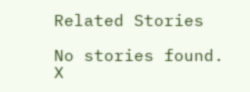Related Stories

No stories found.
X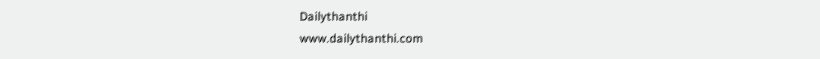Dailythanthi
www.dailythanthi.com